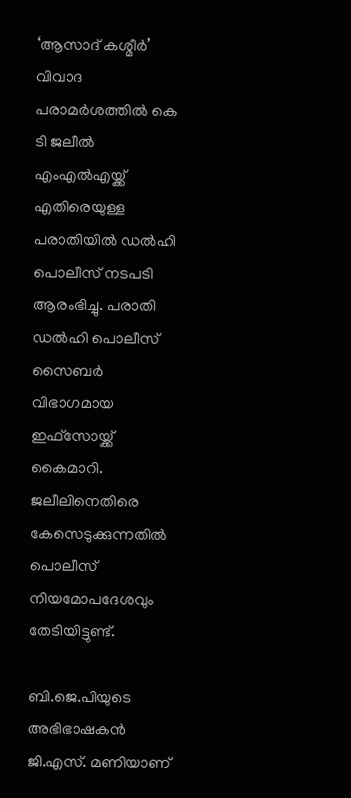‘ആസാദ് കശ്മീര്‍’ വിവാദ പരാമര്‍ശത്തില്‍ കെ ടി ജലീല്‍ എംഎല്‍എയ്ക്ക് എതിരെയുള്ള പരാതിയില്‍ ഡല്‍ഹി പൊലീസ് നടപടി ആരംഭിച്ചു. പരാതി ഡല്‍ഹി പൊലീസ് സൈബര്‍ വിഭാഗമായ ഇഫ്സോയ്ക്ക് കൈമാറി. ജലീലിനെതിരെ കേസെടുക്കുന്നതില്‍ പൊലീസ് നിയമോപദേശവും തേടിയിട്ടുണ്ട്.

ബി.ജെ.പിയുടെ അഭിഭാഷകന്‍ ജി.എസ്. മണിയാണ്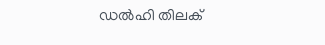ഡല്‍ഹി തിലക്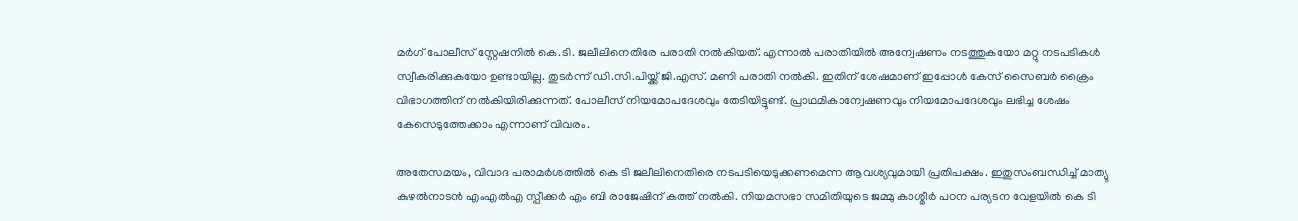മര്‍ഗ് പോലീസ് സ്റ്റേഷനില്‍ കെ.ടി. ജലീലിനെതിരേ പരാതി നല്‍കിയത്. എന്നാല്‍ പരാതിയില്‍ അന്വേഷണം നടത്തുകയോ മറ്റു നടപടികള്‍ സ്വീകരിക്കുകയോ ഉണ്ടായില്ല. തുടര്‍ന്ന് ഡി.സി.പിയ്ക്ക് ജി.എസ്. മണി പരാതി നല്‍കി. ഇതിന് ശേഷമാണ് ഇപ്പോള്‍ കേസ് സൈബര്‍ ക്രൈം വിഭാഗത്തിന് നല്‍കിയിരിക്കുന്നത്. പോലീസ് നിയമോപദേശവും തേടിയിട്ടുണ്ട്. പ്രാഥമികാന്വേഷണവും നിയമോപദേശവും ലഭിച്ച ശേഷം കേസെടുത്തേക്കാം എന്നാണ് വിവരം.

അതേസമയം, വിവാദ പരാമര്‍ശത്തില്‍ കെ ടി ജലീലിനെതിരെ നടപടിയെടുക്കണമെന്ന ആവശ്യവുമായി പ്രതിപക്ഷം. ഇതുസംബന്ധിച്ച് മാത്യു കുഴല്‍നാടന്‍ എംഎല്‍എ സ്പീക്കര്‍ എം ബി രാജേഷിന് കത്ത് നല്‍കി. നിയമസഭാ സമിതിയുടെ ജമ്മു കാശ്മീര്‍ പഠന പര്യടന വേളയില്‍ കെ ടി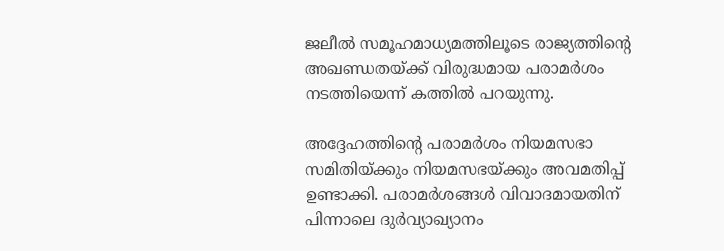ജലീല്‍ സമൂഹമാധ്യമത്തിലൂടെ രാജ്യത്തിന്റെ അഖണ്ഡതയ്ക്ക് വിരുദ്ധമായ പരാമര്‍ശം നടത്തിയെന്ന് കത്തില്‍ പറയുന്നു.

അദ്ദേഹത്തിന്റെ പരാമര്‍ശം നിയമസഭാ സമിതിയ്ക്കും നിയമസഭയ്ക്കും അവമതിപ്പ് ഉണ്ടാക്കി. പരാമര്‍ശങ്ങള്‍ വിവാദമായതിന് പിന്നാലെ ദുര്‍വ്യാഖ്യാനം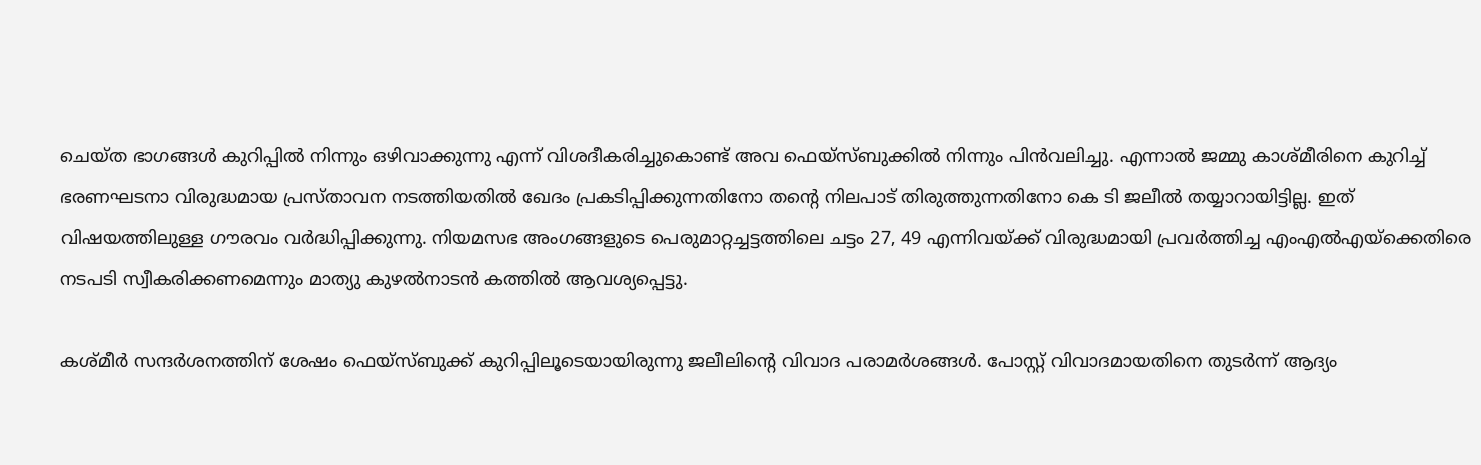ചെയ്ത ഭാഗങ്ങള്‍ കുറിപ്പില്‍ നിന്നും ഒഴിവാക്കുന്നു എന്ന് വിശദീകരിച്ചുകൊണ്ട് അവ ഫെയ്സ്ബുക്കില്‍ നിന്നും പിന്‍വലിച്ചു. എന്നാല്‍ ജമ്മു കാശ്മീരിനെ കുറിച്ച് ഭരണഘടനാ വിരുദ്ധമായ പ്രസ്താവന നടത്തിയതില്‍ ഖേദം പ്രകടിപ്പിക്കുന്നതിനോ തന്റെ നിലപാട് തിരുത്തുന്നതിനോ കെ ടി ജലീല്‍ തയ്യാറായിട്ടില്ല. ഇത് വിഷയത്തിലുള്ള ഗൗരവം വര്‍ദ്ധിപ്പിക്കുന്നു. നിയമസഭ അംഗങ്ങളുടെ പെരുമാറ്റച്ചട്ടത്തിലെ ചട്ടം 27, 49 എന്നിവയ്ക്ക് വിരുദ്ധമായി പ്രവര്‍ത്തിച്ച എംഎല്‍എയ്‌ക്കെതിരെ നടപടി സ്വീകരിക്കണമെന്നും മാത്യു കുഴല്‍നാടന്‍ കത്തില്‍ ആവശ്യപ്പെട്ടു.

കശ്മീര്‍ സന്ദര്‍ശനത്തിന് ശേഷം ഫെയ്സ്ബുക്ക് കുറിപ്പിലൂടെയായിരുന്നു ജലീലിന്റെ വിവാദ പരാമര്‍ശങ്ങള്‍. പോസ്റ്റ് വിവാദമായതിനെ തുടര്‍ന്ന് ആദ്യം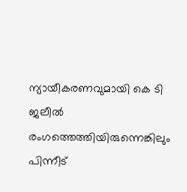ന്യായീകരണവുമായി കെ ടി ജലീല്‍ രംഗത്തെത്തിയിരുന്നെങ്കിലും പിന്നീട്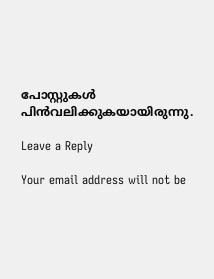പോസ്റ്റുകള്‍ പിന്‍വലിക്കുകയായിരുന്നു.

Leave a Reply

Your email address will not be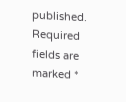published. Required fields are marked *